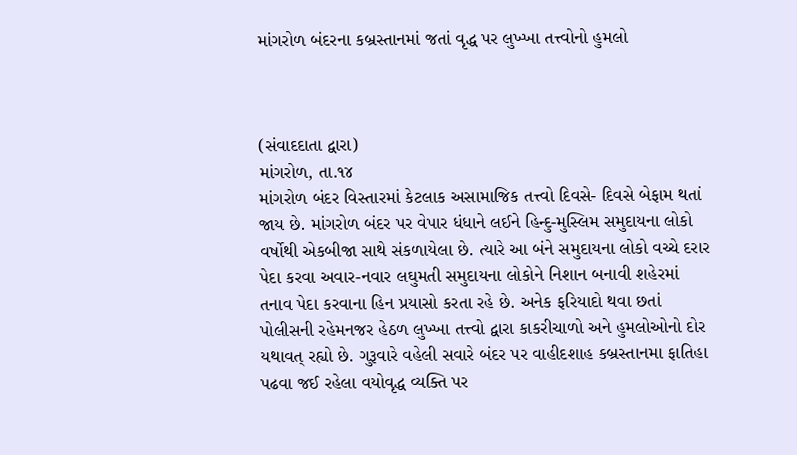માંગરોળ બંદરના કબ્રસ્તાનમાં જતાં વૃદ્ધ પર લુખ્ખા તત્ત્વોનો હુમલો



(સંવાદદાતા દ્વારા)
માંગરોળ, તા.૧૪
માંગરોળ બંદર વિસ્તારમાં કેટલાક અસામાજિક તત્ત્વો દિવસે- દિવસે બેફામ થતાં જાય છે. માંગરોળ બંદર પર વેપાર ધંધાને લઈને હિન્દુ-મુસ્લિમ સમુદાયના લોકો વર્ષોથી એકબીજા સાથે સંકળાયેલા છે. ત્યારે આ બંને સમુદાયના લોકો વચ્ચે દરાર પેદા કરવા અવાર-નવાર લઘુમતી સમુદાયના લોકોને નિશાન બનાવી શહેરમાં તનાવ પેદા કરવાના હિન પ્રયાસો કરતા રહે છે. અનેક ફરિયાદો થવા છતાં પોલીસની રહેમનજર હેઠળ લુખ્ખા તત્ત્વો દ્વારા કાકરીચાળો અને હુમલોઓનો દોર યથાવત્‌ રહ્યો છે. ગુરૂવારે વહેલી સવારે બંદર પર વાહીદશાહ કબ્રસ્તાનમા ફાતિહા પઢવા જઈ રહેલા વયોવૃદ્ધ વ્યક્તિ પર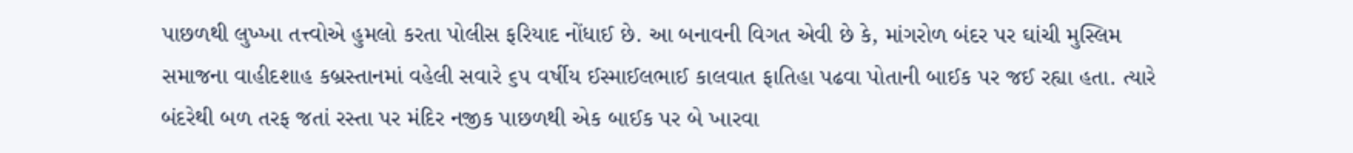પાછળથી લુખ્ખા તત્ત્વોએ હુમલો કરતા પોલીસ ફરિયાદ નોંધાઈ છે. આ બનાવની વિગત એવી છે કે, માંગરોળ બંદર પર ઘાંચી મુસ્લિમ સમાજના વાહીદશાહ કબ્રસ્તાનમાં વહેલી સવારે ૬૫ વર્ષીય ઈસ્માઈલભાઈ કાલવાત ફાતિહા પઢવા પોતાની બાઈક પર જઈ રહ્યા હતા. ત્યારે બંદરેથી બળ તરફ જતાં રસ્તા પર મંદિર નજીક પાછળથી એક બાઈક પર બે ખારવા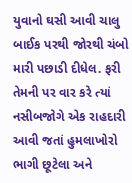યુવાનો ઘસી આવી ચાલુ બાઈક પરથી જોરથી ચંબો મારી પછાડી દીધેલ. ફરી તેમની પર વાર કરે ત્યાં નસીબજોગે એક રાહદારી આવી જતાં હુમલાખોરો ભાગી છૂટેલા અને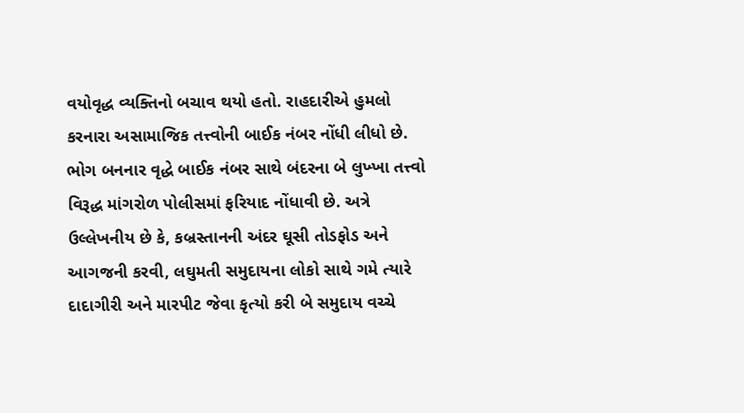વયોવૃદ્ધ વ્યક્તિનો બચાવ થયો હતો. રાહદારીએ હુમલો કરનારા અસામાજિક તત્ત્વોની બાઈક નંબર નોંધી લીધો છે. ભોગ બનનાર વૃદ્ધે બાઈક નંબર સાથે બંદરના બે લુખ્ખા તત્ત્વો વિરૂદ્ધ માંગરોળ પોલીસમાં ફરિયાદ નોંધાવી છે. અત્રે ઉલ્લેખનીય છે કે, કબ્રસ્તાનની અંદર ઘૂસી તોડફોડ અને આગજની કરવી, લઘુમતી સમુદાયના લોકો સાથે ગમે ત્યારે દાદાગીરી અને મારપીટ જેવા કૃત્યો કરી બે સમુદાય વચ્ચે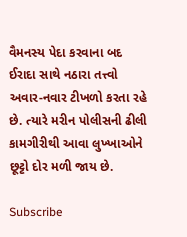વૈમનસ્ય પેદા કરવાના બદ ઈરાદા સાથે નઠારા તત્ત્વો અવાર-નવાર ટીખળો કરતા રહે છે. ત્યારે મરીન પોલીસની ઢીલી કામગીરીથી આવા લુખ્ખાઓને છૂટ્ટો દોર મળી જાય છે.

Subscribe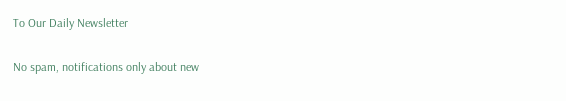To Our Daily Newsletter

No spam, notifications only about new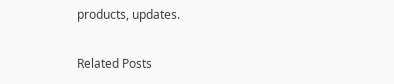products, updates.

Related Posts